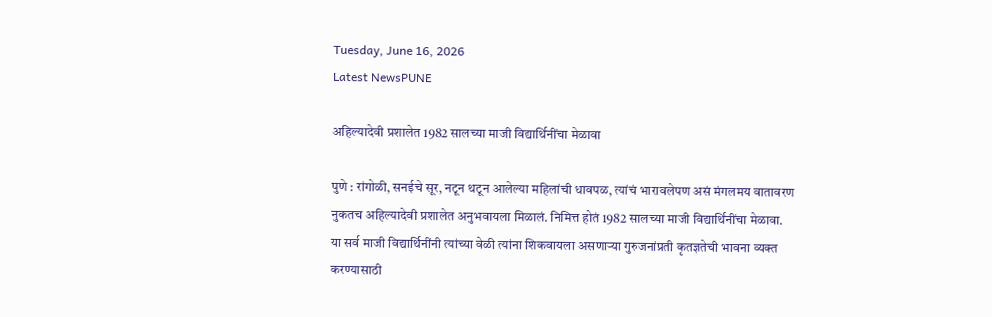Tuesday, June 16, 2026
Latest NewsPUNE

अहिल्यादेवी प्रशालेत 1982 सालच्या माजी विद्यार्थिनींचा मेळावा

पुणे : रांगोळी, सनईचे सूर, नटून थटून आलेल्या महिलांची धावपळ, त्यांचं भारावलेपण असं मंगलमय वातावरण नुकतच अहिल्यादेवी प्रशालेत अनुभवायला मिळालं. निमित्त होतं 1982 सालच्या माजी विद्यार्थिनींचा मेळावा.
या सर्व माजी विद्यार्थिनींनी त्यांच्या वेळी त्यांना शिकवायला असणाऱ्या गुरुजनांप्रती कृतज्ञतेची भावना व्यक्त करण्यासाठी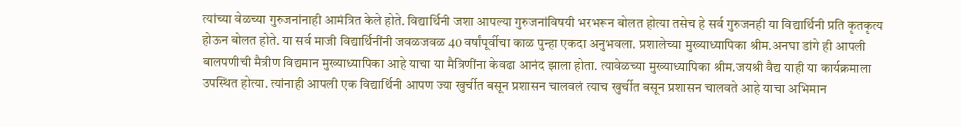त्यांच्या वेळच्या गुरुजनांनाही आमंत्रित केले होते. विद्यार्थिनी जशा आपल्या गुरुजनांविषयी भरभरून बोलत होत्या तसेच हे सर्व गुरुजनही या विद्यार्थिनी प्रति कृतकृत्य होऊन बोलत होते. या सर्व माजी विद्यार्थिनींनी जवळजवळ 40 वर्षांपूर्वीचा काळ पुन्हा एकदा अनुभवला. प्रशालेच्या मुख्याध्यापिका श्रीम.अनघा डांगे ही आपली बालपणीची मैत्रीण विद्यमान मुख्याध्यापिका आहे याचा या मैत्रिणींना केवढा आनंद झाला होता. त्यावेळच्या मुख्याध्यापिका श्रीम.जयश्री वैद्य याही या कार्यक्रमाला उपस्थित होत्या. त्यांनाही आपली एक विद्यार्थिनी आपण ज्या खुर्चीत बसून प्रशासन चालवलं त्याच खुर्चीत बसून प्रशासन चालवते आहे याचा अभिमान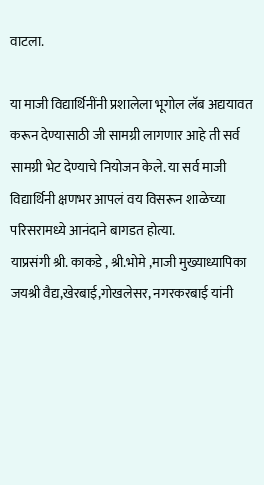वाटला.

या माजी विद्यार्थिनींनी प्रशालेला भूगोल लॅब अद्ययावत करून देण्यासाठी जी सामग्री लागणार आहे ती सर्व सामग्री भेट देण्याचे नियोजन केले. या सर्व माजी विद्यार्थिनी क्षणभर आपलं वय विसरून शाळेच्या परिसरामध्ये आनंदाने बागडत होत्या.
याप्रसंगी श्री. काकडे , श्री.भोमे ,माजी मुख्याध्यापिका जयश्री वैद्य,खेरबाई,गोखलेसर, नगरकरबाई यांनी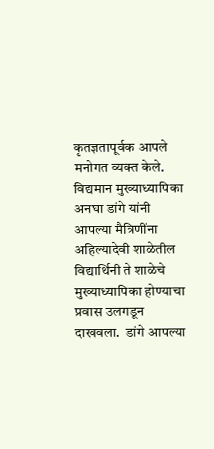कृतज्ञतापूर्वक आपले मनोगत व्यक्त केले.
विद्यमान मुख्याध्यापिका अनघा डांगे यांनी आपल्या मैत्रिणींना अहिल्यादेवी शाळेतील विद्यार्थिनी ते शाळेचे मुख्याध्यापिका होण्याचा प्रवास उलगडून दाखवला.  डांगे आपल्या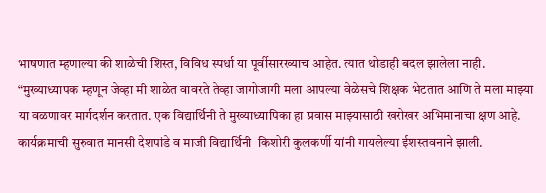भाषणात म्हणाल्या की शाळेची शिस्त, विविध स्पर्धा या पूर्वीसारख्याच आहेत. त्यात थोडाही बदल झालेला नाही. “मुख्याध्यापक म्हणून जेव्हा मी शाळेत वावरते तेव्हा जागोजागी मला आपल्या वेळेसचे शिक्षक भेटतात आणि ते मला माझ्या या वळणावर मार्गदर्शन करतात. एक विद्यार्थिनी ते मुख्याध्यापिका हा प्रवास माझ्यासाठी खरोखर अभिमानाचा क्षण आहे.
कार्यक्रमाची सुरुवात मानसी देशपांडे व माजी विद्यार्थिनी  किशोरी कुलकर्णी यांनी गायलेल्या ईशस्तवनाने झाली.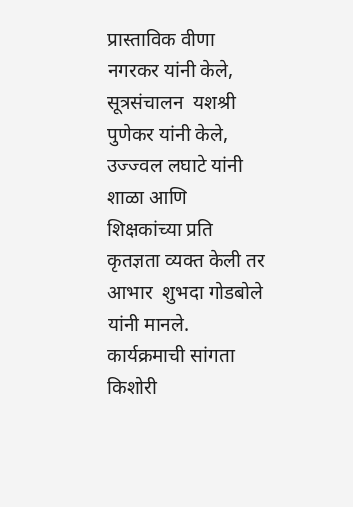प्रास्ताविक वीणा नगरकर यांनी केले, सूत्रसंचालन  यशश्री पुणेकर यांनी केले,  उज्ज्वल लघाटे यांनी शाळा आणि शिक्षकांच्या प्रति कृतज्ञता व्यक्त केली तर आभार  शुभदा गोडबोले यांनी मानले. कार्यक्रमाची सांगता  किशोरी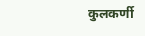कुलकर्णी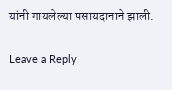यांनी गायलेल्या पसायदानाने झाली.

Leave a Reply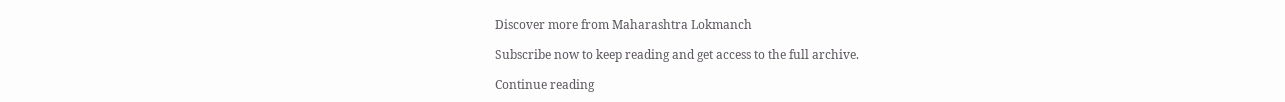Discover more from Maharashtra Lokmanch

Subscribe now to keep reading and get access to the full archive.

Continue reading